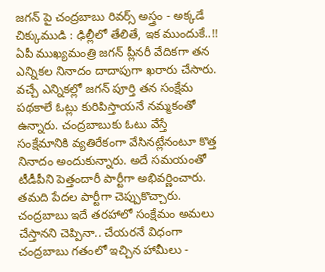జగన్ పై చంద్రబాబు రివర్స్ అస్త్రం - అక్కడే చిక్కుముడి : ఢిల్లీలో తేలితే, ఇక ముందుకే..!!
ఏపీ ముఖ్యమంత్రి జగన్ ప్లీనరీ వేదికగా తన ఎన్నికల నినాదం దాదాపుగా ఖరారు చేసారు. వచ్చే ఎన్నికల్లో జగన్ పూర్తి తన సంక్షేమ పథకాలే ఓట్లు కురిపిస్తాయనే నమ్మకంతో ఉన్నారు. చంద్రబాబుకు ఓటు వేస్తే సంక్షేమానికి వ్యతిరేకంగా వేసినట్లేనంటూ కొత్త నినాదం అందుకున్నారు. అదే సమయంతో టీడీపీని పెత్తందారీ పార్టీగా అభివర్ణించారు. తమది పేదల పార్టీగా చెప్పుకొచ్చారు. చంద్రబాబు ఇదే తరహాలో సంక్షేమం అమలు చేస్తానని చెప్పినా.. చేయరనే విధంగా చంద్రబాబు గతంలో ఇచ్చిన హామీలు -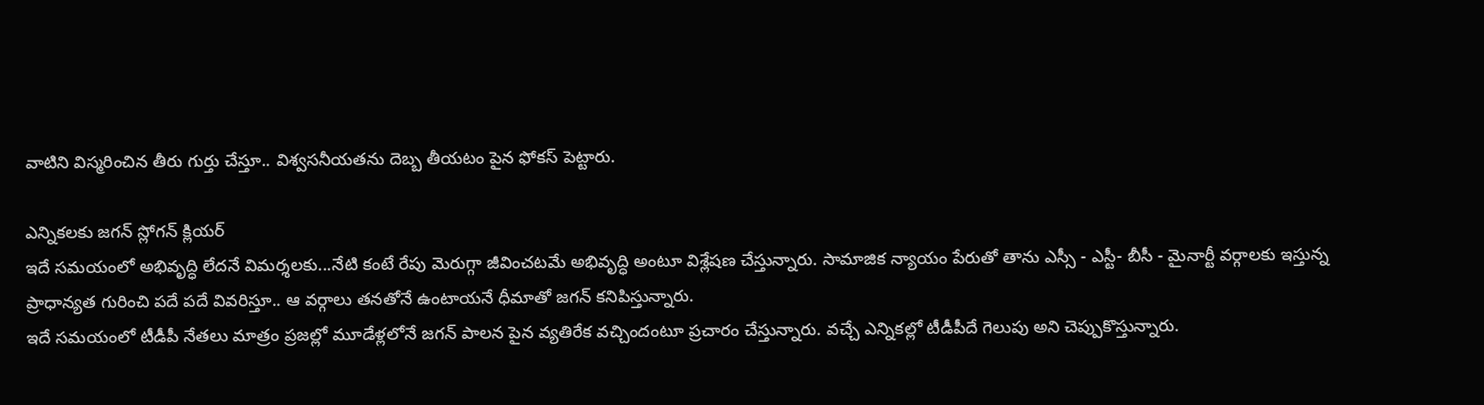వాటిని విస్మరించిన తీరు గుర్తు చేస్తూ.. విశ్వసనీయతను దెబ్బ తీయటం పైన ఫోకస్ పెట్టారు.

ఎన్నికలకు జగన్ స్లోగన్ క్లియర్
ఇదే సమయంలో అభివృద్ధి లేదనే విమర్శలకు...నేటి కంటే రేపు మెరుగ్గా జీవించటమే అభివృద్ధి అంటూ విశ్లేషణ చేస్తున్నారు. సామాజిక న్యాయం పేరుతో తాను ఎస్సీ - ఎస్టీ- బీసీ - మైనార్టీ వర్గాలకు ఇస్తున్న ప్రాధాన్యత గురించి పదే పదే వివరిస్తూ.. ఆ వర్గాలు తనతోనే ఉంటాయనే ధీమాతో జగన్ కనిపిస్తున్నారు.
ఇదే సమయంలో టీడీపీ నేతలు మాత్రం ప్రజల్లో మూడేళ్లలోనే జగన్ పాలన పైన వ్యతిరేక వచ్చిందంటూ ప్రచారం చేస్తున్నారు. వచ్చే ఎన్నికల్లో టీడీపీదే గెలుపు అని చెప్పుకొస్తున్నారు.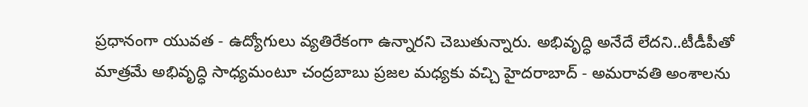ప్రధానంగా యువత - ఉద్యోగులు వ్యతిరేకంగా ఉన్నారని చెబుతున్నారు. అభివృద్ధి అనేదే లేదని..టీడీపీతో మాత్రమే అభివృద్ధి సాధ్యమంటూ చంద్రబాబు ప్రజల మధ్యకు వచ్చి హైదరాబాద్ - అమరావతి అంశాలను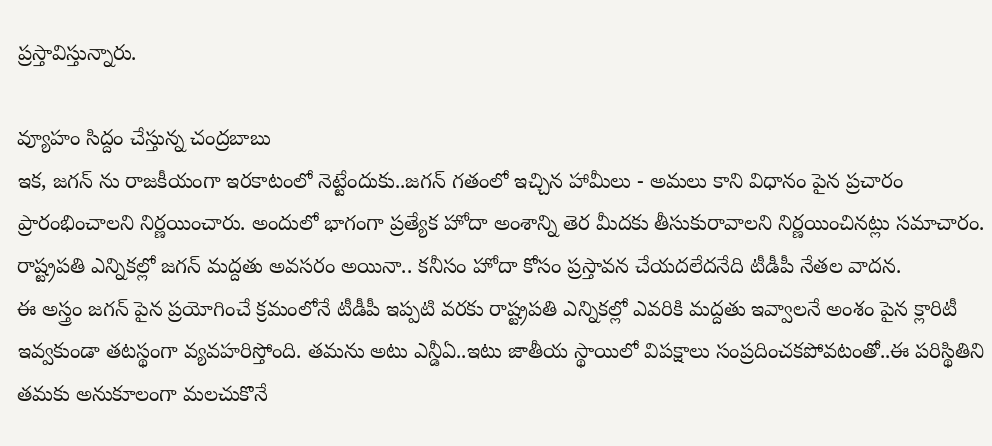ప్రస్తావిస్తున్నారు.

వ్యూహం సిద్దం చేస్తున్న చంద్రబాబు
ఇక, జగన్ ను రాజకీయంగా ఇరకాటంలో నెట్టేందుకు..జగన్ గతంలో ఇచ్చిన హామీలు - అమలు కాని విధానం పైన ప్రచారం ప్రారంభించాలని నిర్ణయించారు. అందులో భాగంగా ప్రత్యేక హోదా అంశాన్ని తెర మీదకు తీసుకురావాలని నిర్ణయించినట్లు సమాచారం. రాష్ట్రపతి ఎన్నికల్లో జగన్ మద్దతు అవసరం అయినా.. కనీసం హోదా కోసం ప్రస్తావన చేయదలేదనేది టీడీపీ నేతల వాదన.
ఈ అస్త్రం జగన్ పైన ప్రయోగించే క్రమంలోనే టీడీపీ ఇప్పటి వరకు రాష్ట్రపతి ఎన్నికల్లో ఎవరికి మద్దతు ఇవ్వాలనే అంశం పైన క్లారిటీ ఇవ్వకుండా తటస్థంగా వ్యవహరిస్తోంది. తమను అటు ఎన్డీఏ..ఇటు జాతీయ స్థాయిలో విపక్షాలు సంప్రదించకపోవటంతో..ఈ పరిస్థితిని తమకు అనుకూలంగా మలచుకొనే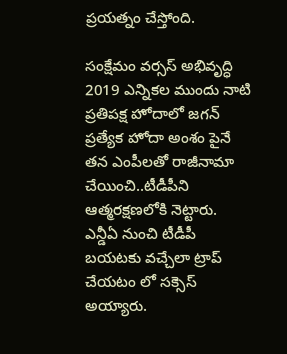ప్రయత్నం చేస్తోంది.

సంక్షేమం వర్సస్ అభివృద్ధి
2019 ఎన్నికల ముందు నాటి ప్రతిపక్ష హోదాలో జగన్ ప్రత్యేక హోదా అంశం పైనే తన ఎంపీలతో రాజీనామా చేయించి..టీడీపీని ఆత్మరక్షణలోకి నెట్టారు. ఎన్డీఏ నుంచి టీడీపీ బయటకు వచ్చేలా ట్రాప్ చేయటం లో సక్సెస్ అయ్యారు.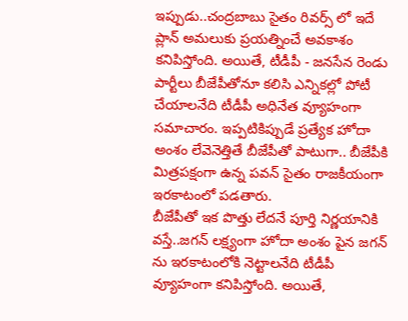ఇప్పుడు..చంద్రబాబు సైతం రివర్స్ లో ఇదే ప్లాన్ అమలుకు ప్రయత్నించే అవకాశం కనిపిస్తోంది. అయితే, టీడీపీ - జనసేన రెండు పార్టీలు బీజేపీతోనూ కలిసి ఎన్నికల్లో పోటీ చేయాలనేది టీడీపీ అధినేత వ్యూహంగా సమాచారం. ఇప్పటికిప్పుడే ప్రత్యేక హోదా అంశం లేవెనెత్తితే బీజేపీతో పాటుగా.. బీజేపీకి మిత్రపక్షంగా ఉన్న పవన్ సైతం రాజకీయంగా ఇరకాటంలో పడతారు.
బీజేపీతో ఇక పొత్తు లేదనే పూర్తి నిర్ణయానికి వస్తే..జగన్ లక్ష్యంగా హోదా అంశం పైన జగన్ ను ఇరకాటంలోకి నెట్టాలనేది టీడీపీ వ్యూహంగా కనిపిస్తోంది. అయితే,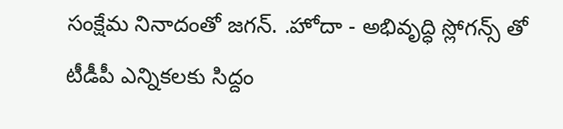సంక్షేమ నినాదంతో జగన్. .హోదా - అభివృద్ధి స్లోగన్స్ తో టీడీపీ ఎన్నికలకు సిద్దం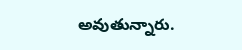అవుతున్నారు.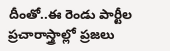దీంతో..ఈ రెండు పార్టీల ప్రచారాస్త్రాల్లో ప్రజలు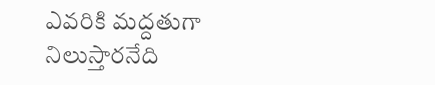ఎవరికి మద్దతుగా నిలుస్తారనేది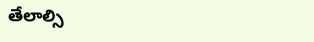తేలాల్సి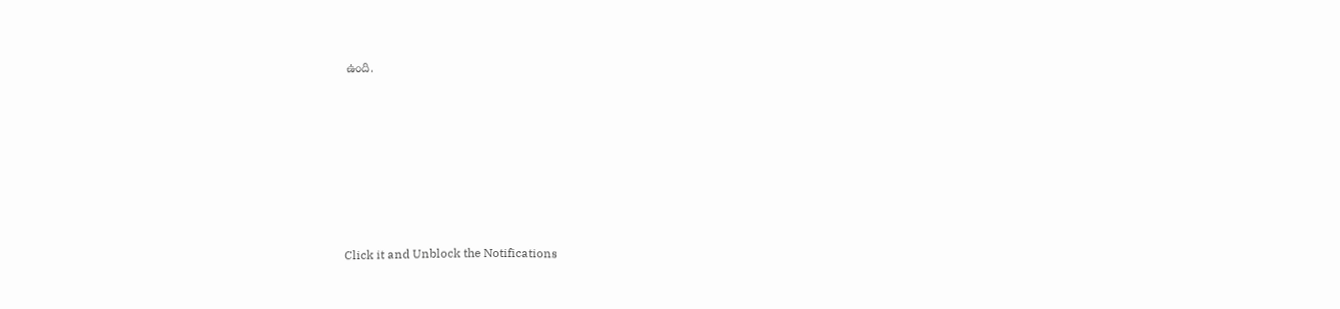ఉంది.












Click it and Unblock the Notifications